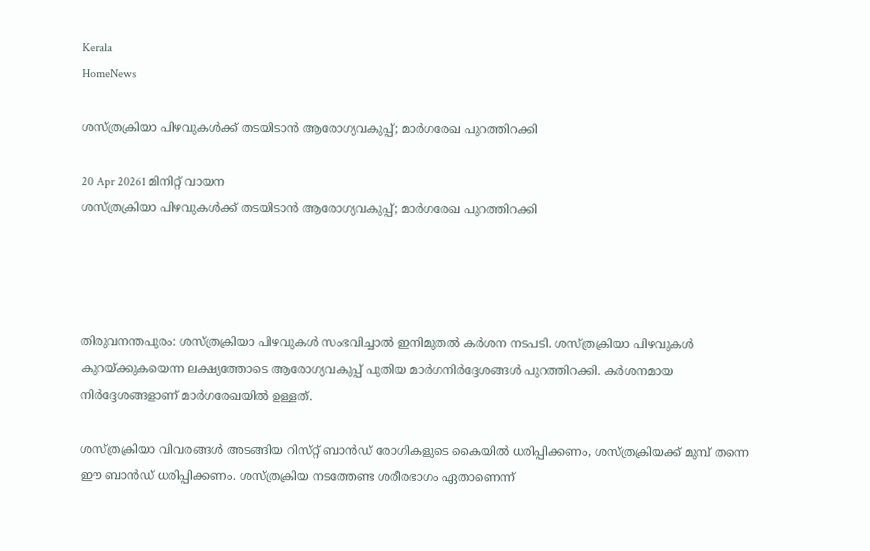Kerala
HomeNews

ശസ്‌ത്രക്രിയാ പിഴവുകൾക്ക് തടയിടാൻ ആരോഗ്യവകുപ്പ്; മാർഗരേഖ പുറത്തിറക്കി

20 Apr 20261 മിനിറ്റ് വായന
ശസ്‌ത്രക്രിയാ പിഴവുകൾക്ക് തടയിടാൻ ആരോഗ്യവകുപ്പ്; മാർഗരേഖ പുറത്തിറക്കി




തിരുവനന്തപുരം: ശസ്‌ത്രക്രിയാ പിഴവുകൾ സംഭവിച്ചാൽ ഇനിമുതൽ കർശന നടപടി. ശസ്‌ത്രക്രിയാ പിഴവുകൾ കുറയ്‌ക്കുകയെന്ന ലക്ഷ്യത്തോടെ ആരോഗ്യവകുപ്പ് പുതിയ മാർഗനിർദ്ദേശങ്ങൾ പുറത്തിറക്കി. കർശനമായ നിർദ്ദേശങ്ങളാണ് മാർഗരേഖയിൽ ഉള്ളത്.

ശസ്‌ത്രക്രിയാ വിവരങ്ങൾ അടങ്ങിയ റിസ്‌റ്റ് ബാൻഡ് രോഗികളുടെ കൈയിൽ ധരിപ്പിക്കണം, ശസ്‌ത്രക്രിയക്ക്‌ മുമ്പ് തന്നെ ഈ ബാൻഡ് ധരിപ്പിക്കണം. ശസ്‌ത്രക്രിയ നടത്തേണ്ട ശരീരഭാഗം ഏതാണെന്ന്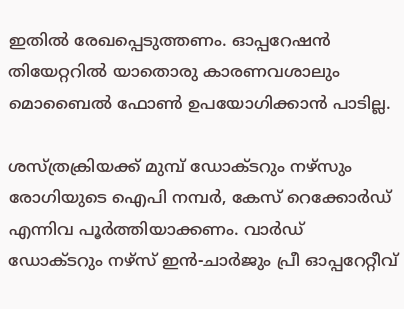ഇതിൽ രേഖപ്പെടുത്തണം. ഓപ്പറേഷൻ തിയേറ്ററിൽ യാതൊരു കാരണവശാലും മൊബൈൽ ഫോൺ ഉപയോഗിക്കാൻ പാടില്ല.

ശസ്‌ത്രക്രിയക്ക്‌ മുമ്പ് ഡോക്‌ടറും നഴ്‌സും രോഗിയുടെ ഐപി നമ്പർ, കേസ് റെക്കോർഡ് എന്നിവ പൂർത്തിയാക്കണം. വാർഡ് ഡോക്‌ടറും നഴ്‌സ് ഇൻ-ചാർജും പ്രീ ഓപ്പറേറ്റീവ്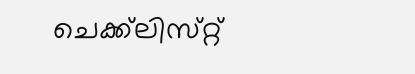ചെക്ക്‌ലിസ്‌റ്റ്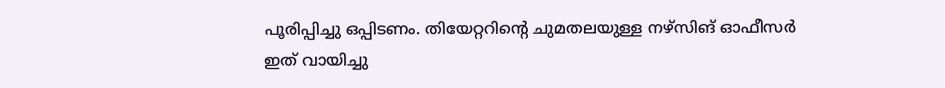പൂരിപ്പിച്ചു ഒപ്പിടണം. തിയേറ്ററിന്റെ ചുമതലയുള്ള നഴ്‌സിങ് ഓഫീസർ ഇത് വായിച്ചു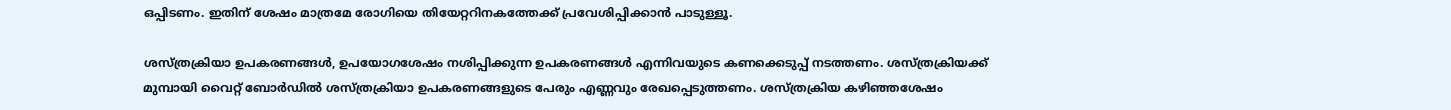ഒപ്പിടണം. ഇതിന് ശേഷം മാത്രമേ രോഗിയെ തിയേറ്ററിനകത്തേക്ക് പ്രവേശിപ്പിക്കാൻ പാടുള്ളൂ.

ശസ്‌ത്രക്രിയാ ഉപകരണങ്ങൾ, ഉപയോഗശേഷം നശിപ്പിക്കുന്ന ഉപകരണങ്ങൾ എന്നിവയുടെ കണക്കെടുപ്പ് നടത്തണം. ശസ്‌ത്രക്രിയക്ക്‌ മുമ്പായി വൈറ്റ് ബോർഡിൽ ശസ്‌ത്രക്രിയാ ഉപകരണങ്ങളുടെ പേരും എണ്ണവും രേഖപ്പെടുത്തണം. ശസ്‌ത്രക്രിയ കഴിഞ്ഞശേഷം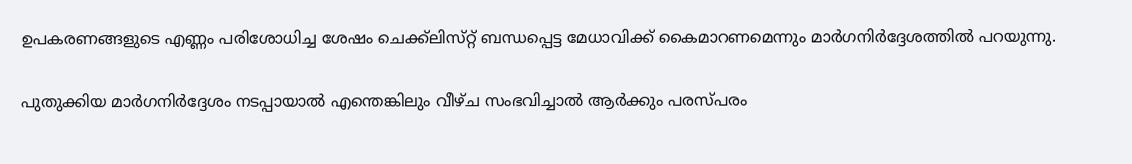ഉപകരണങ്ങളുടെ എണ്ണം പരിശോധിച്ച ശേഷം ചെക്ക്‌ലിസ്‌റ്റ് ബന്ധപ്പെട്ട മേധാവിക്ക് കൈമാറണമെന്നും മാർഗനിർദ്ദേശത്തിൽ പറയുന്നു.

പുതുക്കിയ മാർഗനിർദ്ദേശം നടപ്പായാൽ എന്തെങ്കിലും വീഴ്‌ച സംഭവിച്ചാൽ ആർക്കും പരസ്‌പരം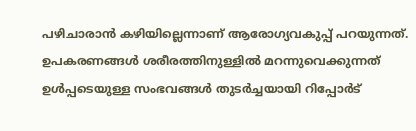പഴിചാരാൻ കഴിയില്ലെന്നാണ് ആരോഗ്യവകുപ്പ് പറയുന്നത്. ഉപകരണങ്ങൾ ശരീരത്തിനുള്ളിൽ മറന്നുവെക്കുന്നത് ഉൾപ്പടെയുള്ള സംഭവങ്ങൾ തുടർച്ചയായി റിപ്പോർട്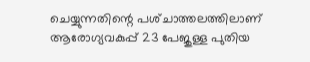ചെയ്യുന്നതിന്റെ പശ്‌ചാത്തലത്തിലാണ്‌ ആരോഗ്യവകുപ്പ് 23 പേജുള്ള പുതിയ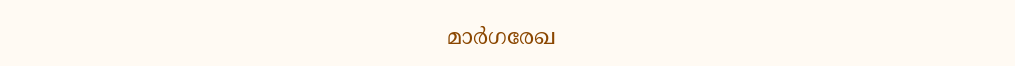മാർഗരേഖ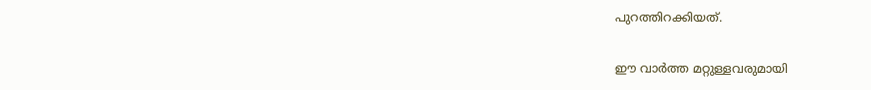പുറത്തിറക്കിയത്.

ഈ വാർത്ത മറ്റുള്ളവരുമായി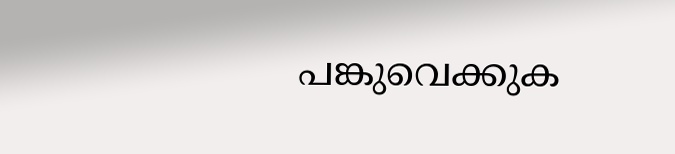പങ്കുവെക്കുക